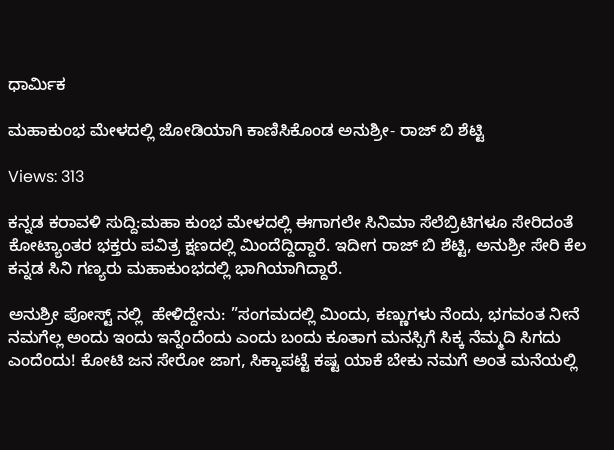ಧಾರ್ಮಿಕ

ಮಹಾಕುಂಭ ಮೇಳದಲ್ಲಿ ಜೋಡಿಯಾಗಿ ಕಾಣಿಸಿಕೊಂಡ ಅನುಶ್ರೀ- ರಾಜ್ ಬಿ ಶೆಟ್ಟಿ

Views: 313

ಕನ್ನಡ ಕರಾವಳಿ ಸುದ್ದಿ:ಮಹಾ ಕುಂಭ ಮೇಳದಲ್ಲಿ ಈಗಾಗಲೇ ಸಿನಿಮಾ ಸೆಲೆಬ್ರಿಟಿಗಳೂ ಸೇರಿದಂತೆ ಕೋಟ್ಯಾಂತರ ಭಕ್ತರು ಪವಿತ್ರ ಕ್ಷಣದಲ್ಲಿ ಮಿಂದೆದ್ದಿದ್ದಾರೆ. ಇದೀಗ ರಾಜ್ ಬಿ ಶೆಟ್ಟಿ, ಅನುಶ್ರೀ ಸೇರಿ ಕೆಲ ಕನ್ನಡ ಸಿನಿ ಗಣ್ಯರು ಮಹಾಕುಂಭದಲ್ಲಿ ಭಾಗಿಯಾಗಿದ್ದಾರೆ.

ಅನುಶ್ರೀ ಪೋಸ್ಟ್ ನಲ್ಲಿ  ಹೇಳಿದ್ದೇನು: ”ಸಂಗಮದಲ್ಲಿ ಮಿಂದು, ಕಣ್ಣುಗಳು ನೆಂದು, ಭಗವಂತ ನೀನೆ ನಮಗೆಲ್ಲ ಅಂದು ಇಂದು ಇನ್ನೆಂದೆಂದು ಎಂದು ಬಂದು ಕೂತಾಗ ಮನಸ್ಸಿಗೆ ಸಿಕ್ಕ ನೆಮ್ಮದಿ ಸಿಗದು ಎಂದೆಂದು! ಕೋಟಿ ಜನ ಸೇರೋ ಜಾಗ, ಸಿಕ್ಕಾಪಟ್ಟೆ ಕಷ್ಟ ಯಾಕೆ ಬೇಕು ನಮಗೆ ಅಂತ ಮನೆಯಲ್ಲಿ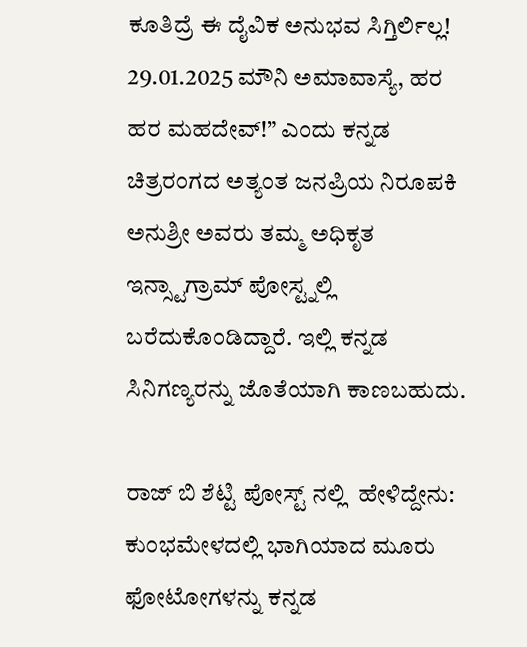ಕೂತಿದ್ರೆ ಈ ದೈವಿಕ ಅನುಭವ ಸಿಗ್ತಿರ್ಲಿಲ್ಲ! 29.01.2025 ಮೌನಿ ಅಮಾವಾಸ್ಯೆ, ಹರ ಹರ ಮಹದೇವ್!” ಎಂದು ಕನ್ನಡ ಚಿತ್ರರಂಗದ ಅತ್ಯಂತ ಜನಪ್ರಿಯ ನಿರೂಪಕಿ ಅನುಶ್ರೀ ಅವರು ತಮ್ಮ ಅಧಿಕೃತ ಇನ್ಸ್ಟಾಗ್ರಾಮ್ ಪೋಸ್ಟ್ನಲ್ಲಿ ಬರೆದುಕೊಂಡಿದ್ದಾರೆ. ಇಲ್ಲಿ ಕನ್ನಡ ಸಿನಿಗಣ್ಯರನ್ನು ಜೊತೆಯಾಗಿ ಕಾಣಬಹುದು.

ರಾಜ್ ಬಿ ಶೆಟ್ಟಿ ಪೋಸ್ಟ್ ನಲ್ಲಿ  ಹೇಳಿದ್ದೇನು: ಕುಂಭಮೇಳದಲ್ಲಿ ಭಾಗಿಯಾದ ಮೂರು ಫೋಟೋಗಳನ್ನು ಕನ್ನಡ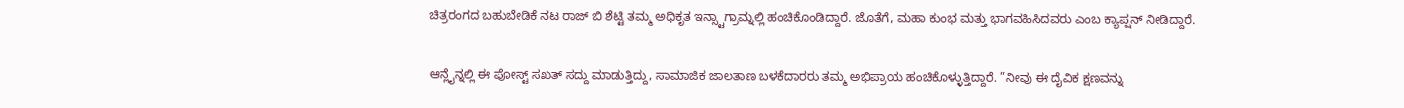ಚಿತ್ರರಂಗದ ಬಹುಬೇಡಿಕೆ ನಟ ರಾಜ್ ಬಿ ಶೆಟ್ಟಿ ತಮ್ಮ ಅಧಿಕೃತ ಇನ್ಸ್ಟಾಗ್ರಾಮ್ನಲ್ಲಿ ಹಂಚಿಕೊಂಡಿದ್ದಾರೆ. ಜೊತೆಗೆ, ಮಹಾ ಕುಂಭ ಮತ್ತು ಭಾಗವಹಿಸಿದವರು ಎಂಬ ಕ್ಯಾಪ್ಷನ್ ನೀಡಿದ್ದಾರೆ.

ಆನ್ಲೈನ್ನಲ್ಲಿ ಈ ಪೋಸ್ಟ್ ಸಖತ್ ಸದ್ದು ಮಾಡುತ್ತಿದ್ದು, ಸಾಮಾಜಿಕ ಜಾಲತಾಣ ಬಳಕೆದಾರರು ತಮ್ಮ ಅಭಿಪ್ರಾಯ ಹಂಚಿಕೊಳ್ಳುತ್ತಿದ್ದಾರೆ. ”ನೀವು ಈ ದೈವಿಕ ಕ್ಷಣವನ್ನು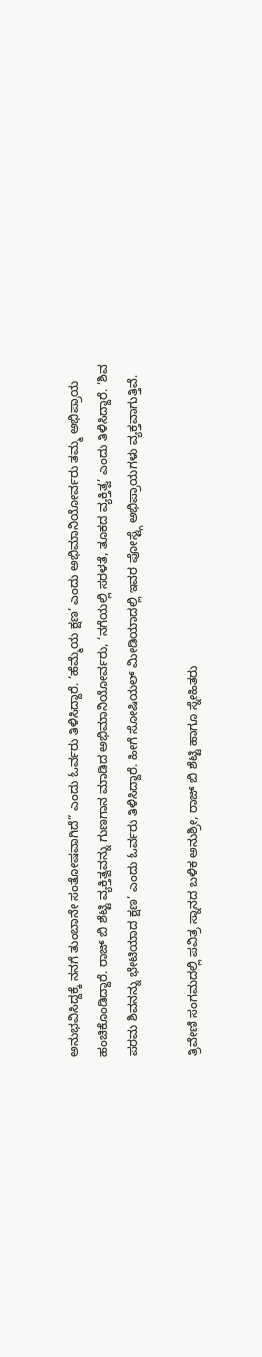ಅನುಭವಿಸಿದ್ದಕ್ಕೆ ನನಗೆ ತುಂಬಾನೇ ಸಂತೋಷವಾಗಿದೆ” ಎಂದು ಓರ್ವರು ತಿಳಿಸಿದ್ದಾರೆ. ‘ಹೆಮ್ಮೆಯ ಕ್ಷಣ’ ಎಂದು ಅಭಿಮಾನಿಯೋರ್ವರು ತಮ್ಮ ಅಭಿಪ್ರಾಯ ಹಂಚಿಕೊಂಡಿದ್ದಾರೆ. ರಾಜ್ ಬಿ ಶೆಟ್ಟಿ ವ್ಯಕ್ತಿತ್ವವನ್ನು ಗುಣಗಾನ ಮಾಡಿದ ಅಭಿಮಾನಿಯೋರ್ವರು, ‘ನಗೆಯಲ್ಲಿ ಸರಳತೆ, ತೂಕದ ವ್ಯಕ್ತಿತ್ವ’ ಎಂದು ತಿಳಿಸಿದ್ದಾರೆ. ‘ಶಿವ ಪರಮ ಶಿವನನ್ನು ಭೇಟಿಯಾದ ಕ್ಷಣ’ ಎಂದು ಓರ್ವರು ತಿಳಿಸಿದ್ದಾರೆ. ಹೀಗೆ ಸೋಷಿಯಲ್ ಮೀಡಿಯಾದಲ್ಲಿ ಇವರ ಪೋಸ್ಟ್ಗೆ ಅಭಿಪ್ರಾಯಗಳು ವ್ಯಕ್ತವಾಗುತ್ತಿವೆ.

ತ್ರಿವೇಣಿ ಸಂಗಮದಲ್ಲಿ ಪವಿತ್ರ ಸ್ನಾನದ ಬಳಿಕ ಅನುಶ್ರೀ, ರಾಜ್‌ ಬಿ ಶೆಟ್ಟಿ ಹಾಗೂ ಸ್ನೇಹಿತರು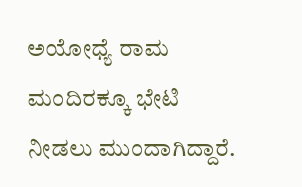ಅಯೋಧ್ಯೆ ರಾಮ ಮಂದಿರಕ್ಕೂ ಭೇಟಿ ನೀಡಲು ಮುಂದಾಗಿದ್ದಾರೆ.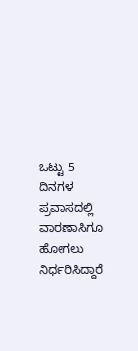ಒಟ್ಟು 5 ದಿನಗಳ ಪ್ರವಾಸದಲ್ಲಿ ವಾರಣಾಸಿಗೂ ಹೋಗಲು ನಿರ್ಧರಿಸಿದ್ದಾರೆ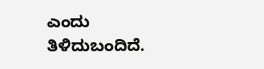ಎಂದು ತಿಳಿದುಬಂದಿದೆ.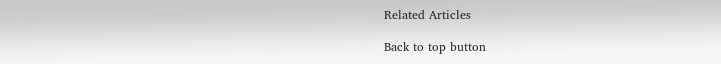Related Articles

Back to top button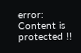error: Content is protected !!